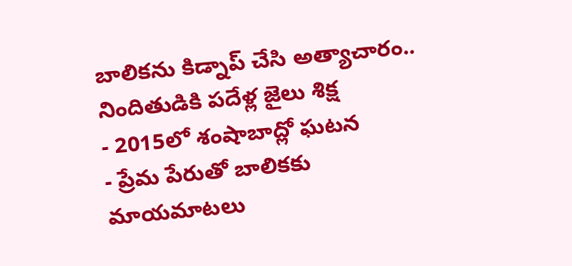బాలికను కిడ్నాప్ చేసి అత్యాచారం.. నిందితుడికి పదేళ్ల జైలు శిక్ష
- 2015లో శంషాబాద్లో ఘటన
- ప్రేమ పేరుతో బాలికకు మాయమాటలు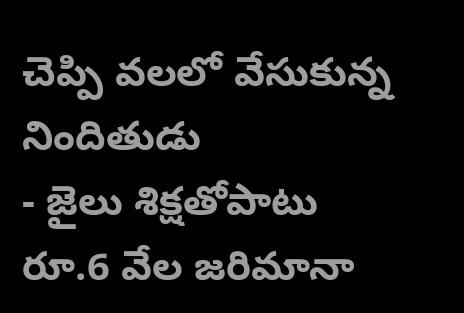చెప్పి వలలో వేసుకున్న నిందితుడు
- జైలు శిక్షతోపాటు రూ.6 వేల జరిమానా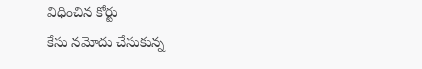విధించిన కోర్టు
కేసు నమోదు చేసుకున్న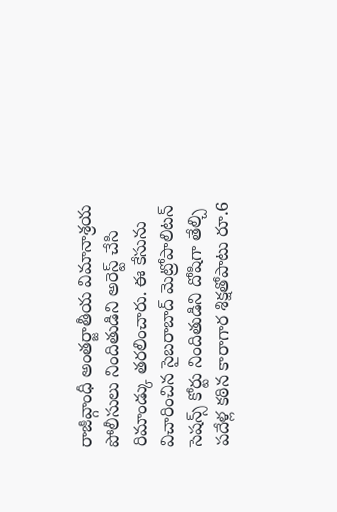రాజీవ్గాంధీ అంతర్జాతీయ విమానాశ్రయ పోలీసులు నిందితుడిని అరెస్ట్ చేసి రిమాండ్కు తరలించారు. ఈ కేసును విచారించిన సైబరాబాద్ మెట్రోపాలిటన్ సెషన్స్ కోర్టు నిందితుడిని దోషిగా తేల్చి పదేళ్ల కఠిన కారాగార శిక్షతోపాటు రూ.6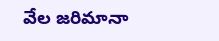వేల జరిమానా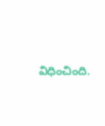విధించింది.